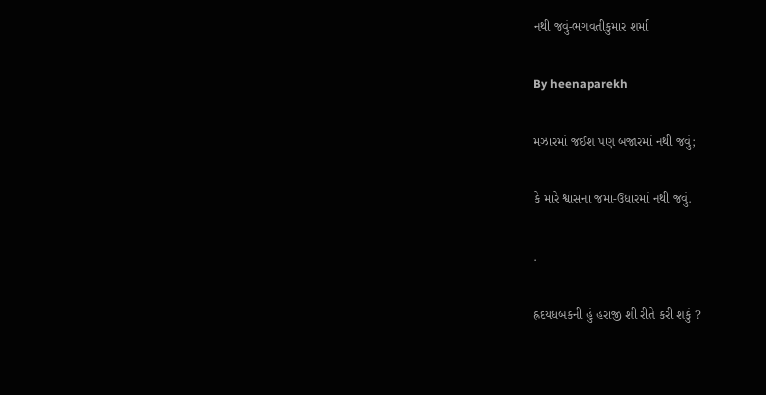નથી જવું-ભગવતીકુમાર શર્મા

By heenaparekh

મઝારમાં જઈશ પણ બજારમાં નથી જવું;

કે મારે શ્વાસના જમા-ઉધારમાં નથી જવું.

.

હ્રદયધબકની હું હરાજી શી રીતે કરી શકું ?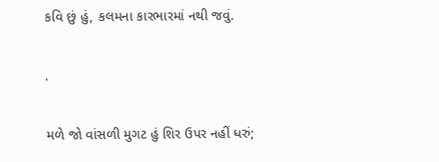કવિ છું હું, કલમના કારભારમાં નથી જવું.

.

મળે જો વાંસળી મુગટ હું શિર ઉપર નહીં ધરું;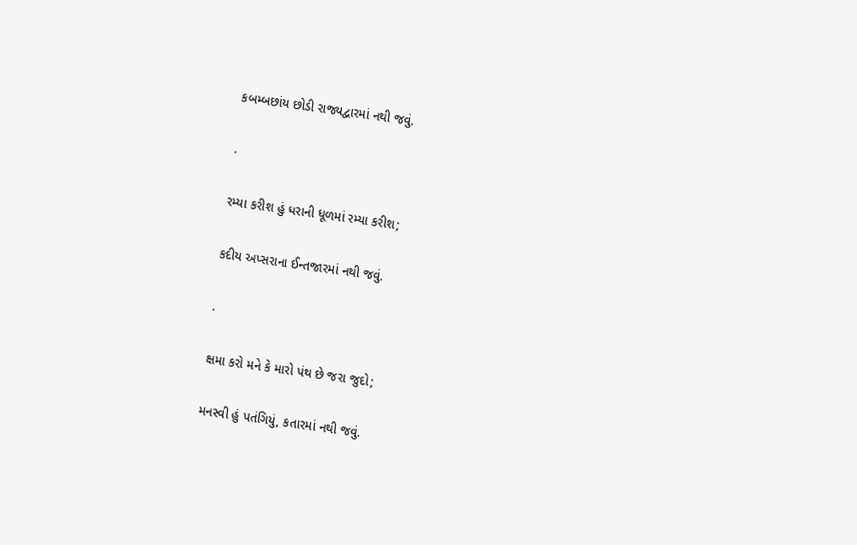કબમ્બછાંય છોડી રાજ્યદ્વારમાં નથી જવું.

.

રમ્યા કરીશ હું ધરાની ધૂળમાં રમ્યા કરીશ;

કદીય અપ્સરાના ઈન્તજારમાં નથી જવું.

.

ક્ષમા કરો મને કે મારો પંથ છે જરા જુદો;

મનસ્વી હું પતંગિયું, કતારમાં નથી જવું.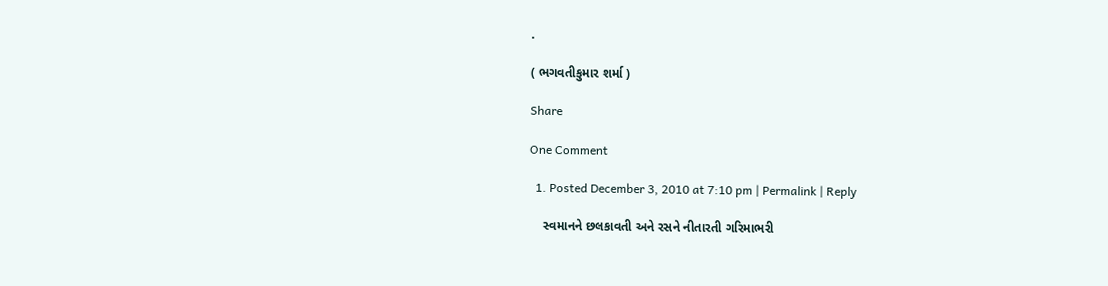.

( ભગવતીકુમાર શર્મા )

Share

One Comment

  1. Posted December 3, 2010 at 7:10 pm | Permalink | Reply

    સ્વમાનને છલકાવતી અને રસને નીતારતી ગરિમાભરી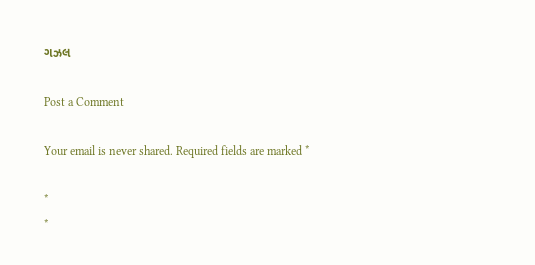ગઝલ

Post a Comment

Your email is never shared. Required fields are marked *

*
*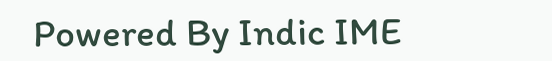Powered By Indic IME